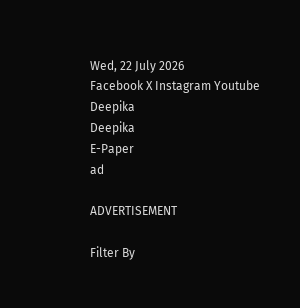Wed, 22 July 2026
Facebook X Instagram Youtube
Deepika
Deepika
E-Paper
ad

ADVERTISEMENT

Filter By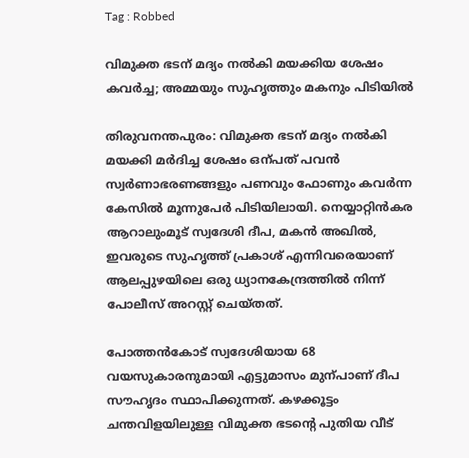Tag : Robbed

വിമുക്ത ഭടന് മദ്യം നൽകി മയക്കിയ ശേഷം കവർച്ച; അമ്മയും സുഹൃത്തും മകനും പിടിയിൽ

തിരുവനന്തപുരം: വിമുക്ത ഭടന് മദ്യം നൽകി മയക്കി മർദിച്ച ശേഷം ഒന്പത് പവൻ സ്വർണാഭരണങ്ങളും പണവും ഫോണും കവർന്ന കേസിൽ മൂന്നുപേർ പിടിയിലായി. നെയ്യാറ്റിൻകര ആറാലുംമൂട് സ്വദേശി ദീപ, മകൻ അഖിൽ, ഇവരുടെ സുഹൃത്ത് പ്രകാശ് എന്നിവരെയാണ് ആലപ്പുഴയിലെ ഒരു ധ്യാനകേന്ദ്രത്തിൽ നിന്ന് പോലീസ് അറസ്റ്റ് ചെയ്തത്.

പോത്തൻകോട് സ്വദേശിയായ 68 വയസുകാരനുമായി എട്ടുമാസം മുന്പാണ് ദീപ സൗഹൃദം സ്ഥാപിക്കുന്നത്. കഴക്കൂട്ടം ചന്തവിളയിലുള്ള വിമുക്ത ഭടന്‍റെ പുതിയ വീട്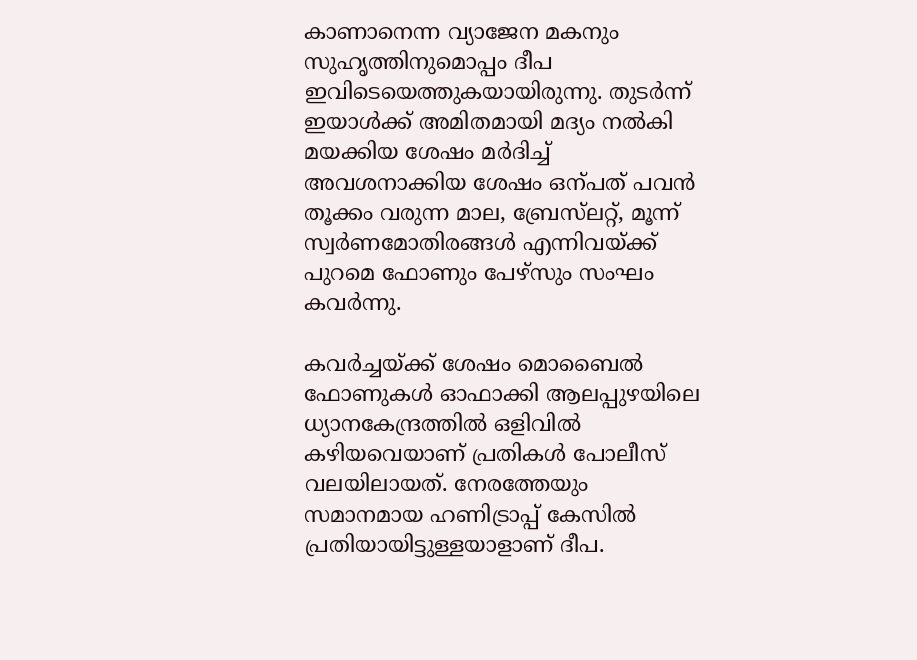കാണാനെന്ന വ്യാജേന മകനും സുഹൃത്തിനുമൊപ്പം ദീപ ഇവിടെയെത്തുകയായിരുന്നു. തുടർന്ന് ഇയാൾക്ക് അമിതമായി മദ്യം നൽകി മയക്കിയ ശേഷം മർദിച്ച് അവശനാക്കിയ ശേഷം ഒന്പത് പവൻ തൂക്കം വരുന്ന മാല, ബ്രേസ്‌ലറ്റ്, മൂന്ന് സ്വർണമോതിരങ്ങൾ എന്നിവയ്ക്ക് പുറമെ ഫോണും പേഴ്സും സംഘം കവർന്നു.

കവർച്ചയ്ക്ക് ശേഷം മൊബൈൽ ഫോണുകൾ ഓഫാക്കി ആലപ്പുഴയിലെ ധ്യാനകേന്ദ്രത്തിൽ ഒളിവിൽ കഴിയവെയാണ് പ്രതികൾ പോലീസ് വലയിലായത്. നേരത്തേയും സമാനമായ ഹണിട്രാപ്പ് കേസിൽ പ്രതിയായിട്ടുള്ളയാളാണ് ദീപ.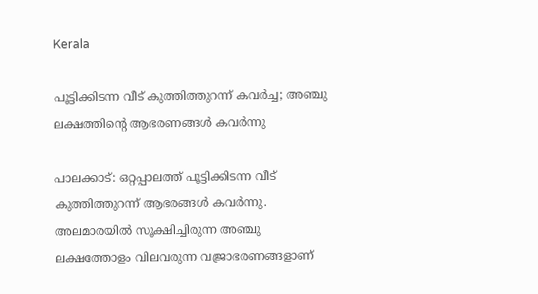Kerala

പൂട്ടിക്കിടന്ന വീട് കുത്തിത്തുറന്ന് കവർച്ച; അഞ്ചു ലക്ഷത്തിന്‍റെ ആഭരണങ്ങൾ കവർന്നു

പാലക്കാട്: ഒറ്റപ്പാലത്ത് പൂട്ടിക്കിടന്ന വീട് കുത്തിത്തുറന്ന് ആഭരങ്ങൾ കവർന്നു. അലമാരയിൽ സൂക്ഷിച്ചിരുന്ന അഞ്ചു ലക്ഷത്തോളം വിലവരുന്ന വജ്രാഭരണങ്ങളാണ്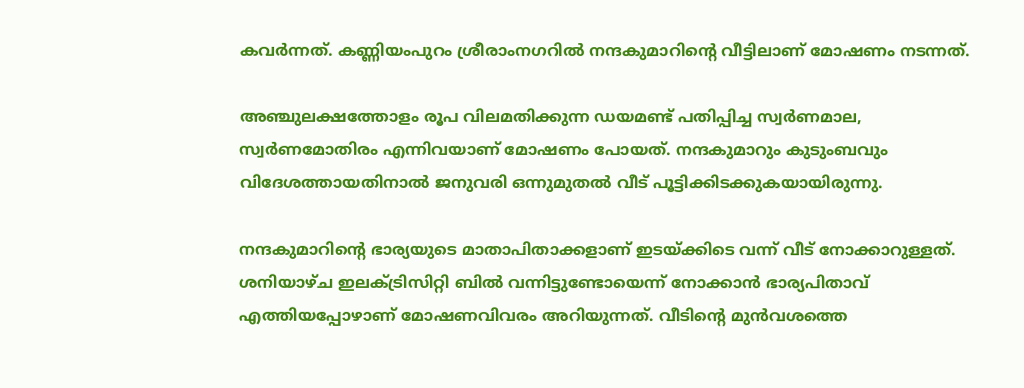കവർന്നത്. കണ്ണിയംപുറം ശ്രീരാംനഗറിൽ നന്ദകുമാറിന്‍റെ വീട്ടിലാണ് മോഷണം നടന്നത്.

അഞ്ചുലക്ഷത്തോളം രൂപ വിലമതിക്കുന്ന ഡയമണ്ട് പതിപ്പിച്ച സ്വർണമാല, സ്വർണമോതിരം എന്നിവയാണ് മോഷണം പോയത്. നന്ദകുമാറും കുടുംബവും വിദേശത്തായതിനാൽ ജനുവരി ഒന്നുമുതൽ വീട് പൂട്ടിക്കിടക്കുകയായിരുന്നു.

നന്ദകുമാറിന്‍റെ ഭാര്യയുടെ മാതാപിതാക്കളാണ് ഇടയ്ക്കിടെ വന്ന് വീട് നോക്കാറുള്ളത്. ശനിയാഴ്ച ഇലക്ട്രിസിറ്റി ബിൽ വന്നിട്ടുണ്ടോയെന്ന് നോക്കാൻ ഭാര്യപിതാവ് എത്തിയപ്പോഴാണ് മോഷണവിവരം അറിയുന്നത്. വീടിന്‍റെ മുൻവശത്തെ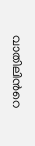വാതിലിന്‍റെ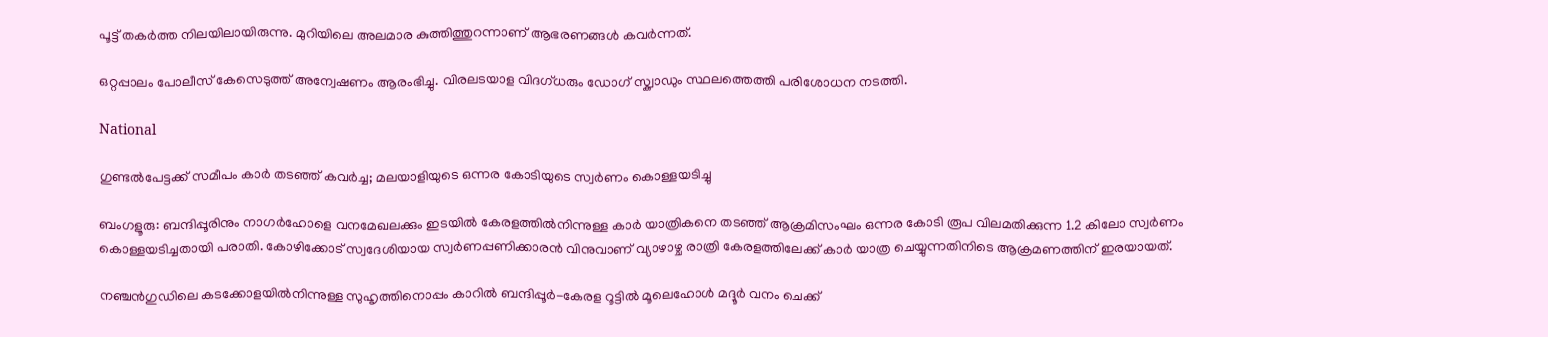പൂട്ട് തകർത്ത നിലയിലായിരുന്നു. മുറിയിലെ അലമാര കുത്തിത്തുറന്നാണ് ആഭരണങ്ങൾ കവർന്നത്.

ഒറ്റപ്പാലം പോലീസ് കേസെടുത്ത് അന്വേഷണം ആരംഭിച്ചു. വിരലടയാള വിദഗ്ധരും ഡോഗ് സ്ക്വാഡും സ്ഥലത്തെത്തി പരിശോധന നടത്തി.

National

ഗുണ്ടൽപേട്ടക്ക് സമീപം കാർ തടഞ്ഞ് കവർച്ച; മലയാളിയുടെ ഒന്നര കോടിയുടെ സ്വർണം കൊള്ളയടിച്ചു

ബംഗളൂരു: ബന്ദിപ്പൂരിനും നാഗർഹോളെ വനമേഖലക്കും ഇടയിൽ കേരളത്തിൽനിന്നുള്ള കാർ യാത്രികനെ തടഞ്ഞ് ആക്രമിസംഘം ഒന്നര കോടി രൂപ വിലമതിക്കുന്ന 1.2 കിലോ സ്വർണം കൊള്ളയടിച്ചതായി പരാതി. കോഴിക്കോട് സ്വദേശിയായ സ്വർണപ്പണിക്കാരൻ വിനുവാണ് വ്യാഴാഴ്ച രാത്രി കേരളത്തിലേക്ക് കാർ യാത്ര ചെയ്യുന്നതിനിടെ ആക്രമണത്തിന് ഇരയായത്.

നഞ്ചൻഗുഡിലെ കടക്കോളയിൽനിന്നുള്ള സുഹൃത്തിനൊപ്പം കാറിൽ ബന്ദിപ്പൂർ-കേരള റൂട്ടിൽ മൂലെഹോൾ മദ്ദൂർ വനം ചെക്ക്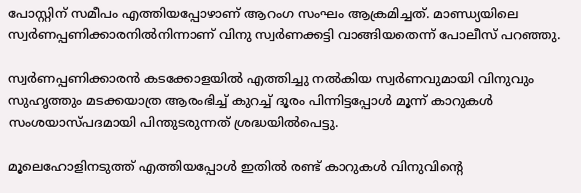പോസ്റ്റിന് സമീപം എത്തിയപ്പോഴാണ് ആറംഗ സംഘം ആക്രമിച്ചത്. മാണ്ഡ്യയിലെ സ്വർണപ്പണിക്കാരനിൽനിന്നാണ് വിനു സ്വർണക്കട്ടി വാങ്ങിയതെന്ന് പോലീസ് പറഞ്ഞു.

സ്വർണപ്പണിക്കാരൻ കടക്കോളയിൽ എത്തിച്ചു നൽകിയ സ്വർണവുമായി വിനുവും സുഹൃത്തും മടക്കയാത്ര ആരംഭിച്ച് കുറച്ച് ദൂരം പിന്നിട്ടപ്പോൾ മൂന്ന് കാറുകൾ സംശയാസ്പദമായി പിന്തുടരുന്നത് ശ്രദ്ധയിൽപെട്ടു.

മൂലെഹോളിനടുത്ത് എത്തിയപ്പോൾ ഇതിൽ രണ്ട് കാറുകൾ വിനുവിന്‍റെ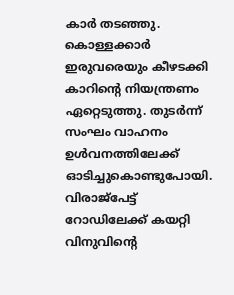കാർ തടഞ്ഞു. കൊള്ളക്കാർ ഇരുവരെയും കീഴടക്കി കാറിന്‍റെ നിയന്ത്രണം ഏറ്റെടുത്തു. തുടർന്ന് സംഘം വാഹനം ഉൾവനത്തിലേക്ക് ഓടിച്ചുകൊണ്ടുപോയി. വിരാജ്പേട്ട് റോഡിലേക്ക് കയറ്റി വിനുവിന്‍റെ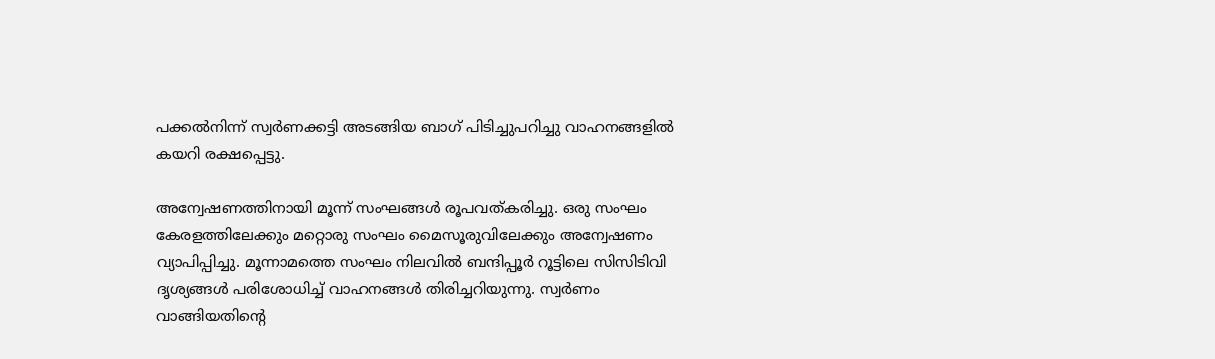പക്കൽനിന്ന് സ്വർണക്കട്ടി അടങ്ങിയ ബാഗ് പിടിച്ചുപറിച്ചു വാഹനങ്ങളിൽ കയറി രക്ഷപ്പെട്ടു.

അന്വേഷണത്തിനായി മൂന്ന് സംഘങ്ങൾ രൂപവത്കരിച്ചു. ഒരു സംഘം കേരളത്തിലേക്കും മറ്റൊരു സംഘം മൈസൂരുവിലേക്കും അന്വേഷണം വ്യാപിപ്പിച്ചു. മൂന്നാമത്തെ സംഘം നിലവിൽ ബന്ദിപ്പൂർ റൂട്ടിലെ സിസിടിവി ദൃശ്യങ്ങൾ പരിശോധിച്ച് വാഹനങ്ങൾ തിരിച്ചറിയുന്നു. സ്വർണം വാങ്ങിയതിന്‍റെ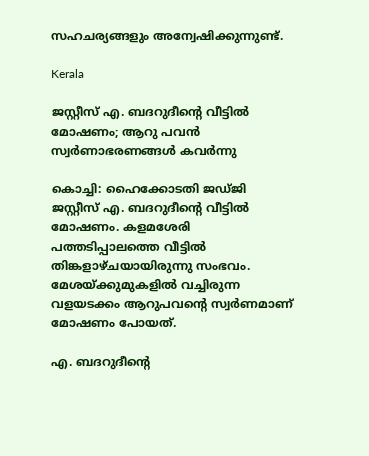സഹചര്യങ്ങളും അന്വേഷിക്കുന്നുണ്ട്.

Kerala

ജസ്റ്റീസ് എ. ബദറുദീന്‍റെ വീട്ടില്‍ മോഷണം; ആറു പവൻ സ്വര്‍ണാഭരണങ്ങള്‍ കവർന്നു

കൊച്ചി: ഹൈക്കോടതി ജഡ്ജി ജസ്റ്റീസ് എ. ബദറുദീന്‍റെ വീട്ടില്‍ മോഷണം. കളമശേരി പത്തടിപ്പാലത്തെ വീട്ടില്‍ തിങ്കളാഴ്ചയായിരുന്നു സംഭവം. മേശയ്ക്കുമുകളില്‍ വച്ചിരുന്ന വളയടക്കം ആറുപവന്‍റെ സ്വര്‍ണമാണ് മോഷണം പോയത്.

എ. ബദറുദീന്‍റെ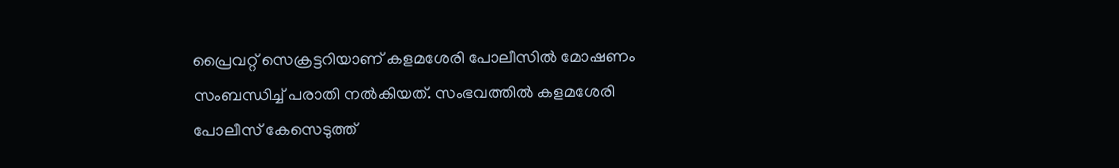പ്രൈവറ്റ് സെക്രട്ടറിയാണ് കളമശേരി പോലീസില്‍ മോഷണം സംബന്ധിച്ച് പരാതി നല്‍കിയത്. സംഭവത്തില്‍ കളമശേരി പോലീസ് കേസെടുത്ത്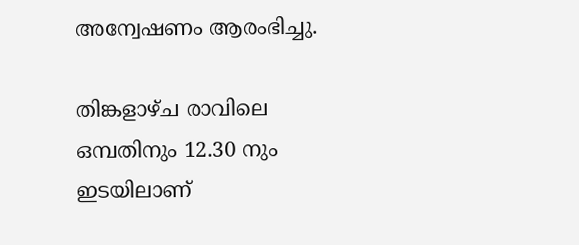അന്വേഷണം ആരംഭിച്ചു.

തിങ്കളാഴ്ച രാവിലെ ഒമ്പതിനും 12.30 നും ഇടയിലാണ്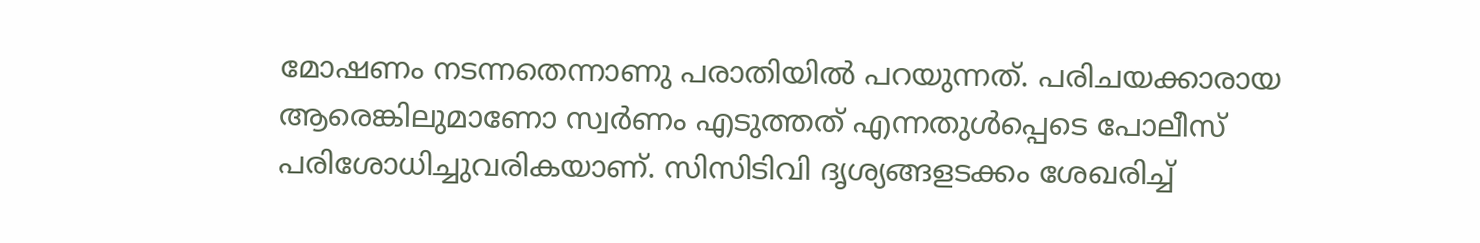മോഷണം നടന്നതെന്നാണു പരാതിയില്‍ പറയുന്നത്. പരിചയക്കാരായ ആരെങ്കിലുമാണോ സ്വര്‍ണം എടുത്തത് എന്നതുള്‍പ്പെടെ പോലീസ് പരിശോധിച്ചുവരികയാണ്. സിസിടിവി ദൃശ്യങ്ങളടക്കം ശേഖരിച്ച്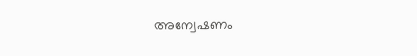അന്വേഷണം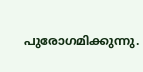പുരോഗമിക്കുന്നു.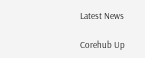Latest News

Corehub Up